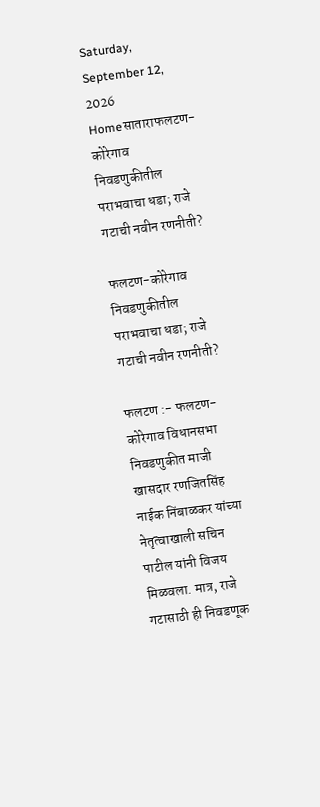Saturday, September 12, 2026
Homeसाताराफलटण-कोरेगाव निवडणुकीतील पराभवाचा धडा; राजे गटाची नवीन रणनीती?

फलटण-कोरेगाव निवडणुकीतील पराभवाचा धडा; राजे गटाची नवीन रणनीती?

फलटण :- फलटण-कोरेगाव विधानसभा निवडणुकीत माजी खासदार रणजितसिंह नाईक निंबाळकर यांच्या नेतृत्वाखाली सचिन पाटील यांनी विजय मिळवला. मात्र, राजे गटासाठी ही निवडणूक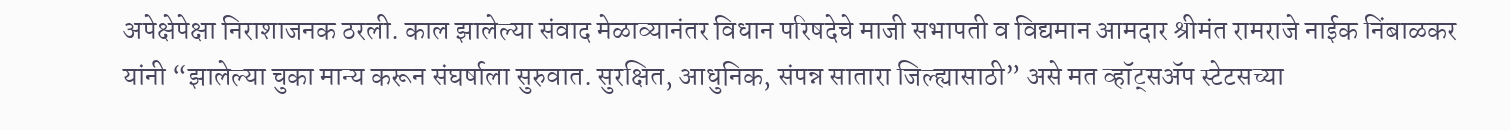अपेक्षेपेक्षा निराशाजनक ठरली. काल झालेल्या संवाद मेळाव्यानंतर विधान परिषदेचे माजी सभापती व विद्यमान आमदार श्रीमंत रामराजे नाईक निंबाळकर यांनी “झालेल्या चुका मान्य करून संघर्षाला सुरुवात. सुरक्षित, आधुनिक, संपन्न सातारा जिल्ह्यासाठी” असे मत व्हॉट्सॲप स्टेटसच्या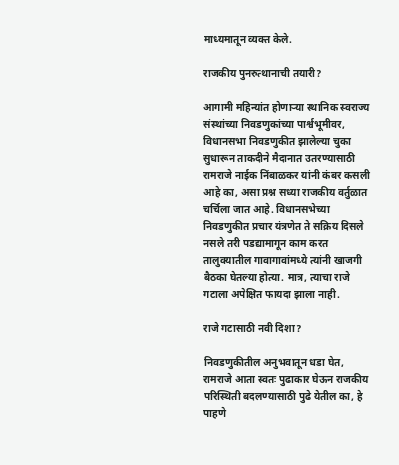माध्यमातून व्यक्त केले.

राजकीय पुनरुत्थानाची तयारी?

आगामी महिन्यांत होणाऱ्या स्थानिक स्वराज्य संस्थांच्या निवडणुकांच्या पार्श्वभूमीवर, विधानसभा निवडणुकीत झालेल्या चुका सुधारून ताकदीने मैदानात उतरण्यासाठी रामराजे नाईक निंबाळकर यांनी कंबर कसली आहे का, असा प्रश्न सध्या राजकीय वर्तुळात चर्चिला जात आहे. विधानसभेच्या निवडणुकीत प्रचार यंत्रणेत ते सक्रिय दिसले नसले तरी पडद्यामागून काम करत तालुक्यातील गावागावांमध्ये त्यांनी खाजगी बैठका घेतल्या होत्या. मात्र, त्याचा राजे गटाला अपेक्षित फायदा झाला नाही.

राजे गटासाठी नवी दिशा?

निवडणुकीतील अनुभवातून धडा घेत, रामराजे आता स्वतः पुढाकार घेऊन राजकीय परिस्थिती बदलण्यासाठी पुढे येतील का, हे पाहणे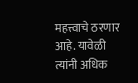महत्त्वाचे ठरणार आहे. यावेळी त्यांनी अधिक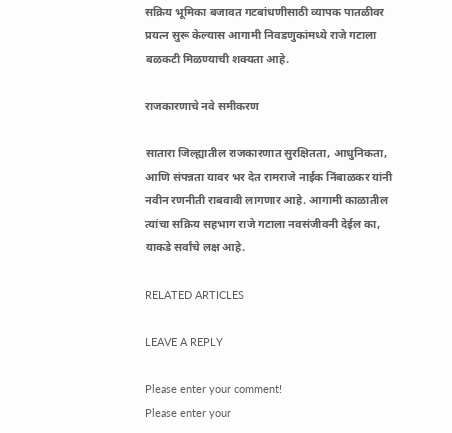सक्रिय भूमिका बजावत गटबांधणीसाठी व्यापक पातळीवर प्रयत्न सुरू केल्यास आगामी निवडणुकांमध्ये राजे गटाला बळकटी मिळण्याची शक्यता आहे.

राजकारणाचे नवे समीकरण

सातारा जिल्ह्यातील राजकारणात सुरक्षितता, आधुनिकता, आणि संपन्नता यावर भर देत रामराजे नाईक निंबाळकर यांनी नवीन रणनीती राबवावी लागणार आहे. आगामी काळातील त्यांचा सक्रिय सहभाग राजे गटाला नवसंजीवनी देईल का, याकडे सर्वांचे लक्ष आहे.

RELATED ARTICLES

LEAVE A REPLY

Please enter your comment!
Please enter your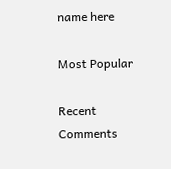name here

Most Popular

Recent Comments